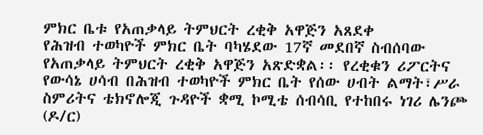ምክር ቤቱ የአጠቃላይ ትምህርት ረቂቅ አዋጅን አጸደቀ
የሕዝብ ተወካዮች ምክር ቤት ባካሄደው 17ኛ መደበኛ ስብሰባው የአጠቃላይ ትምህርት ረቂቅ አዋጅን አጽድቋል፡፡ የረቂቁን ሪፖርትና የውሳኔ ሀሳብ በሕዝብ ተወካዮች ምክር ቤት የሰው ሀብት ልማት፣ሥራ ስምሪትና ቴክኖሎጂ ጉዳዮች ቋሚ ኮሚቴ ሰብሳቢ የተከበሩ ነገሪ ሌንጮ (ዶ/ር)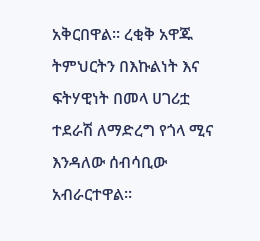አቅርበዋል፡፡ ረቂቅ አዋጁ ትምህርትን በእኩልነት እና ፍትሃዊነት በመላ ሀገሪቷ ተደራሽ ለማድረግ የጎላ ሚና እንዳለው ሰብሳቢው አብራርተዋል፡፡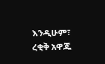እንዲሁም፣ ረቂቅ አዋጁ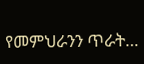የመምህራንን ጥራት…